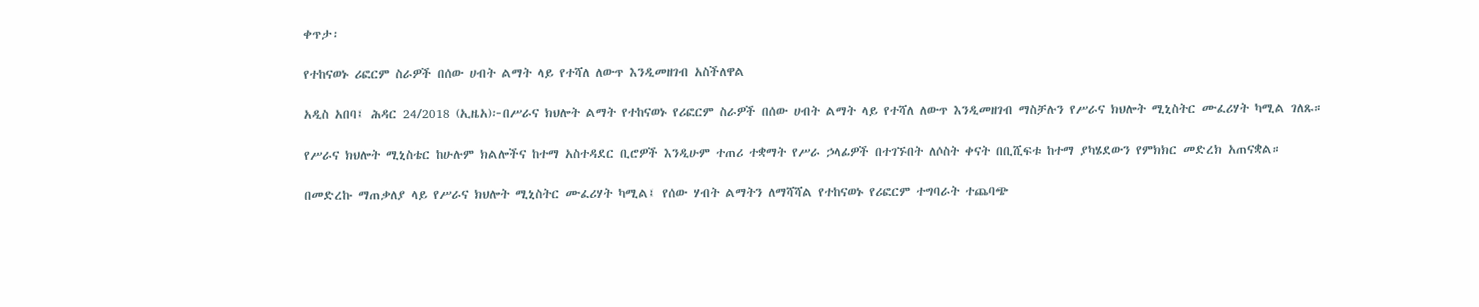ቀጥታ፡

የተከናወኑ ሪፎርም ስራዎች በሰው ሀብት ልማት ላይ የተሻለ ለውጥ እንዲመዘገብ አስችለዋል

አዲስ አበባ፤ ሕዳር 24/2018 (ኢዜአ)፦በሥራና ክህሎት ልማት የተከናወኑ የሪፎርም ስራዎች በሰው ሀብት ልማት ላይ የተሻለ ለውጥ እንዲመዘገብ ማስቻሉን የሥራና ክህሎት ሚኒስትር ሙፈሪሃት ካሚል ገለጹ።

የሥራና ክህሎት ሚኒስቴር ከሁሉም ክልሎችና ከተማ አስተዳደር ቢሮዎች እንዲሁም ተጠሪ ተቋማት የሥራ ኃላፊዎች በተገኙበት ለሶስት ቀናት በቢሺፍቱ ከተማ ያካሄደውን የምክክር መድረክ አጠናቋል።

በመድረኩ ማጠቃለያ ላይ የሥራና ክህሎት ሚኒስትር ሙፈሪሃት ካሚል፤ የሰው ሃብት ልማትን ለማሻሻል የተከናወኑ የሪፎርም ተግባራት ተጨባጭ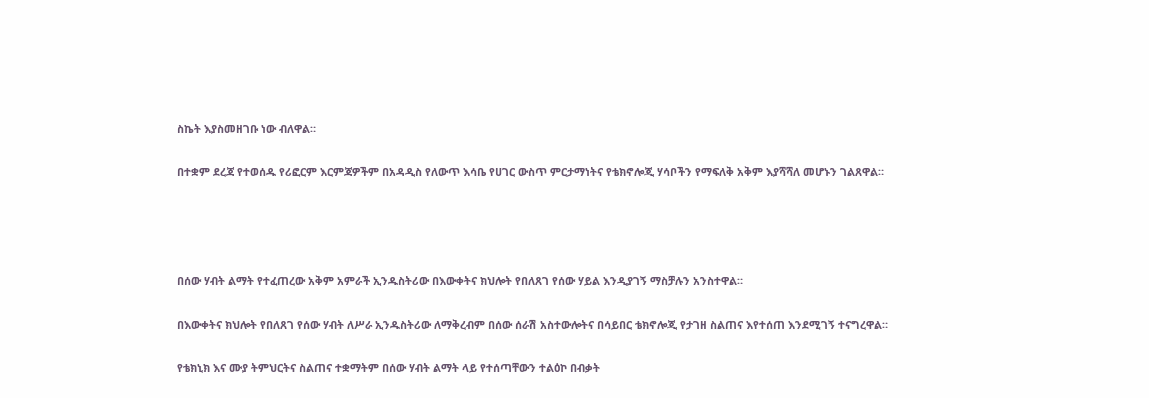ስኬት እያስመዘገቡ ነው ብለዋል።

በተቋም ደረጃ የተወሰዱ የሪፎርም እርምጃዎችም በአዳዲስ የለውጥ እሳቤ የሀገር ውስጥ ምርታማነትና የቴክኖሎጂ ሃሳቦችን የማፍለቅ አቅም እያሻሻለ መሆኑን ገልጸዋል።




በሰው ሃብት ልማት የተፈጠረው አቅም አምራች ኢንዱስትሪው በእውቀትና ክህሎት የበለጸገ የሰው ሃይል እንዲያገኝ ማስቻሉን አንስተዋል።

በእውቀትና ክህሎት የበለጸገ የሰው ሃብት ለሥራ ኢንዱስትሪው ለማቅረብም በሰው ሰራሽ አስተውሎትና በሳይበር ቴክኖሎጂ የታገዘ ስልጠና እየተሰጠ እንደሚገኝ ተናግረዋል።

የቴክኒክ እና ሙያ ትምህርትና ስልጠና ተቋማትም በሰው ሃብት ልማት ላይ የተሰጣቸውን ተልዕኮ በብቃት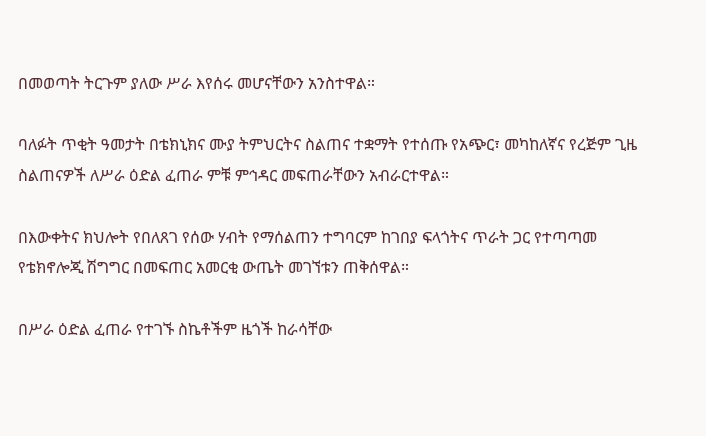በመወጣት ትርጉም ያለው ሥራ እየሰሩ መሆናቸውን አንስተዋል።

ባለፉት ጥቂት ዓመታት በቴክኒክና ሙያ ትምህርትና ስልጠና ተቋማት የተሰጡ የአጭር፣ መካከለኛና የረጅም ጊዜ ስልጠናዎች ለሥራ ዕድል ፈጠራ ምቹ ምኅዳር መፍጠራቸውን አብራርተዋል።

በእውቀትና ክህሎት የበለጸገ የሰው ሃብት የማሰልጠን ተግባርም ከገበያ ፍላጎትና ጥራት ጋር የተጣጣመ የቴክኖሎጂ ሽግግር በመፍጠር አመርቂ ውጤት መገኘቱን ጠቅሰዋል።

በሥራ ዕድል ፈጠራ የተገኙ ስኬቶችም ዜጎች ከራሳቸው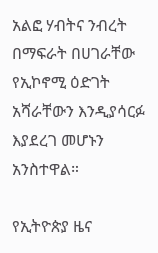አልፎ ሃብትና ንብረት በማፍራት በሀገራቸው የኢኮኖሚ ዕድገት አሻራቸውን እንዲያሳርፉ እያደረገ መሆኑን አንስተዋል።

የኢትዮጵያ ዜና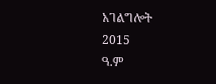አገልግሎት
2015
ዓ.ም